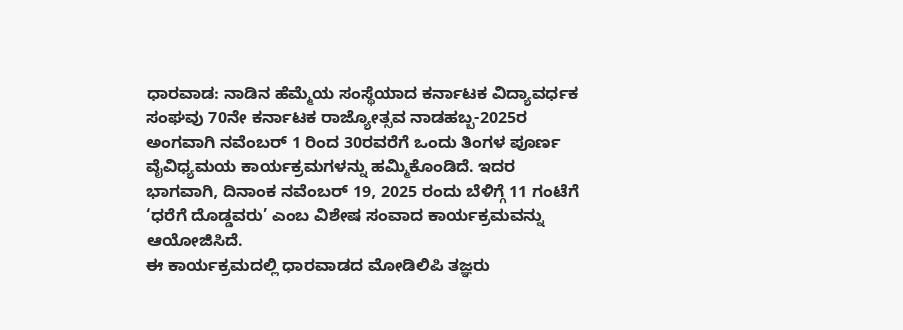ಧಾರವಾಡ: ನಾಡಿನ ಹೆಮ್ಮೆಯ ಸಂಸ್ಥೆಯಾದ ಕರ್ನಾಟಕ ವಿದ್ಯಾವರ್ಧಕ ಸಂಘವು 70ನೇ ಕರ್ನಾಟಕ ರಾಜ್ಯೋತ್ಸವ ನಾಡಹಬ್ಬ-2025ರ ಅಂಗವಾಗಿ ನವೆಂಬರ್ 1 ರಿಂದ 30ರವರೆಗೆ ಒಂದು ತಿಂಗಳ ಪೂರ್ಣ ವೈವಿಧ್ಯಮಯ ಕಾರ್ಯಕ್ರಮಗಳನ್ನು ಹಮ್ಮಿಕೊಂಡಿದೆ. ಇದರ ಭಾಗವಾಗಿ, ದಿನಾಂಕ ನವೆಂಬರ್ 19, 2025 ರಂದು ಬೆಳಿಗ್ಗೆ 11 ಗಂಟೆಗೆ ‘ಧರೆಗೆ ದೊಡ್ಡವರು’ ಎಂಬ ವಿಶೇಷ ಸಂವಾದ ಕಾರ್ಯಕ್ರಮವನ್ನು ಆಯೋಜಿಸಿದೆ.
ಈ ಕಾರ್ಯಕ್ರಮದಲ್ಲಿ ಧಾರವಾಡದ ಮೋಡಿಲಿಪಿ ತಜ್ಞರು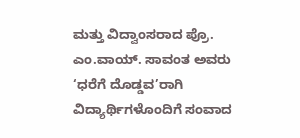ಮತ್ತು ವಿದ್ವಾಂಸರಾದ ಪ್ರೊ. ಎಂ.ವಾಯ್. ಸಾವಂತ ಅವರು ‘ಧರೆಗೆ ದೊಡ್ಡವ’ರಾಗಿ ವಿದ್ಯಾರ್ಥಿಗಳೊಂದಿಗೆ ಸಂವಾದ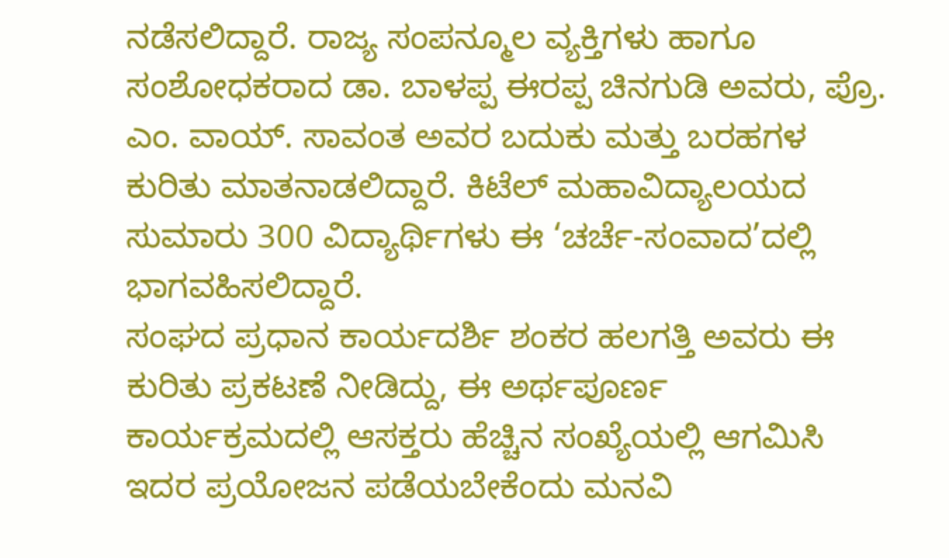ನಡೆಸಲಿದ್ದಾರೆ. ರಾಜ್ಯ ಸಂಪನ್ಮೂಲ ವ್ಯಕ್ತಿಗಳು ಹಾಗೂ ಸಂಶೋಧಕರಾದ ಡಾ. ಬಾಳಪ್ಪ ಈರಪ್ಪ ಚಿನಗುಡಿ ಅವರು, ಪ್ರೊ. ಎಂ. ವಾಯ್. ಸಾವಂತ ಅವರ ಬದುಕು ಮತ್ತು ಬರಹಗಳ ಕುರಿತು ಮಾತನಾಡಲಿದ್ದಾರೆ. ಕಿಟೆಲ್ ಮಹಾವಿದ್ಯಾಲಯದ ಸುಮಾರು 300 ವಿದ್ಯಾರ್ಥಿಗಳು ಈ ‘ಚರ್ಚೆ-ಸಂವಾದ’ದಲ್ಲಿ ಭಾಗವಹಿಸಲಿದ್ದಾರೆ.
ಸಂಘದ ಪ್ರಧಾನ ಕಾರ್ಯದರ್ಶಿ ಶಂಕರ ಹಲಗತ್ತಿ ಅವರು ಈ ಕುರಿತು ಪ್ರಕಟಣೆ ನೀಡಿದ್ದು, ಈ ಅರ್ಥಪೂರ್ಣ ಕಾರ್ಯಕ್ರಮದಲ್ಲಿ ಆಸಕ್ತರು ಹೆಚ್ಚಿನ ಸಂಖ್ಯೆಯಲ್ಲಿ ಆಗಮಿಸಿ ಇದರ ಪ್ರಯೋಜನ ಪಡೆಯಬೇಕೆಂದು ಮನವಿ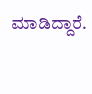ಮಾಡಿದ್ದಾರೆ.